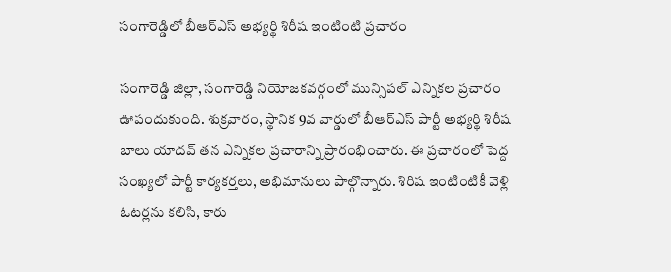సంగారెడ్డిలో బీఆర్ఎస్ అభ్యర్థి శిరీష ఇంటింటి ప్రచారం

సంగారెడ్డి జిల్లా, సంగారెడ్డి నియోజకవర్గంలో మున్సిపల్ ఎన్నికల ప్రచారం ఊపందుకుంది. శుక్రవారం, స్థానిక 9వ వార్డులో బీఆర్ఎస్ పార్టీ అభ్యర్థి శిరీష బాలు యాదవ్ తన ఎన్నికల ప్రచారాన్ని ప్రారంభించారు. ఈ ప్రచారంలో పెద్ద సంఖ్యలో పార్టీ కార్యకర్తలు, అభిమానులు పాల్గొన్నారు. శిరిష ఇంటింటికీ వెళ్లి ఓటర్లను కలిసి, కారు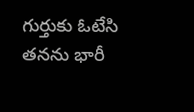గుర్తుకు ఓటేసి తనను భారీ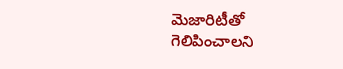మెజారిటీతో గెలిపించాలని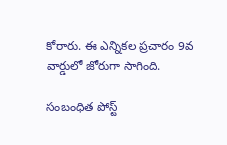కోరారు. ఈ ఎన్నికల ప్రచారం 9వ వార్డులో జోరుగా సాగింది.

సంబంధిత పోస్ట్